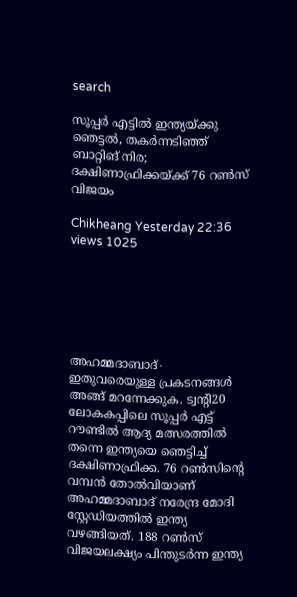search

സൂപ്പർ എട്ടിൽ ഇന്ത്യയ്ക്കു ഞെട്ടൽ, തകർന്നടിഞ്ഞ് ബാറ്റിങ് നിര; ദക്ഷിണാഫ്രിക്കയ്ക്ക് 76 റൺസ് വിജയം

Chikheang Yesterday 22:36 views 1025






അഹമ്മദാബാദ്∙ ഇതുവരെയുള്ള പ്രകടനങ്ങൾ അങ്ങ് മറന്നേക്കുക. ട്വന്റി20 ലോകകപ്പിലെ സൂപ്പർ എട്ട് റൗണ്ടിൽ ആദ്യ മത്സരത്തിൽ തന്നെ ഇന്ത്യയെ ഞെട്ടിച്ച് ദക്ഷിണാഫ്രിക്ക. 76 റൺസിന്റെ വമ്പന്‍ തോൽവിയാണ് അഹമ്മദാബാദ് നരേന്ദ്ര മോദി സ്റ്റേഡിയത്തിൽ ഇന്ത്യ വഴങ്ങിയത്. 188 റൺസ് വിജയലക്ഷ്യം പിന്തുടർന്ന ഇന്ത്യ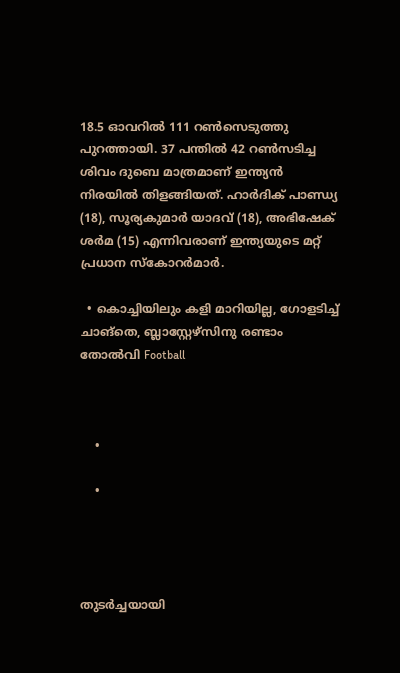18.5 ഓവറിൽ 111 റൺസെടുത്തു പുറത്തായി. 37 പന്തിൽ 42 റൺസടിച്ച ശിവം ദുബെ മാത്രമാണ് ഇന്ത്യൻ നിരയിൽ തിളങ്ങിയത്. ഹാർദിക് പാണ്ഡ്യ (18), സൂര്യകുമാർ യാദവ് (18), അഭിഷേക് ശർമ (15) എന്നിവരാണ് ഇന്ത്യയുടെ മറ്റ് പ്രധാന സ്കോറർമാർ.

  • കൊച്ചിയിലും കളി മാറിയില്ല, ഗോളടിച്ച് ചാങ്തെ, ബ്ലാസ്റ്റേഴ്സിനു രണ്ടാം തോൽവി Football



    •

    •




തുടർച്ചയായി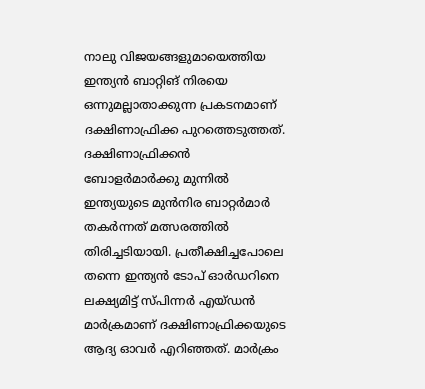നാലു വിജയങ്ങളുമായെത്തിയ ഇന്ത്യൻ ബാറ്റിങ് നിരയെ ഒന്നുമല്ലാതാക്കുന്ന പ്രകടനമാണ് ദക്ഷിണാഫ്രിക്ക പുറത്തെടുത്തത്. ദക്ഷിണാഫ്രിക്കൻ ബോളർമാർക്കു മുന്നിൽ ഇന്ത്യയുടെ മുന്‍നിര ബാറ്റർമാർ തകർന്നത് മത്സരത്തിൽ തിരിച്ചടിയായി. പ്രതീക്ഷിച്ചപോലെ തന്നെ ഇന്ത്യൻ ടോപ് ഓർഡറിനെ ലക്ഷ്യമിട്ട് സ്പിന്നർ എയ്ഡൻ മാർക്രമാണ് ദക്ഷിണാഫ്രിക്കയുടെ ആദ്യ ഓവർ എറിഞ്ഞത്. മാർക്രം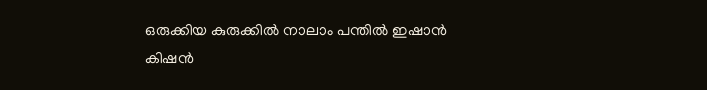ഒരുക്കിയ കുരുക്കിൽ നാലാം പന്തിൽ ഇഷാൻ കിഷന്‍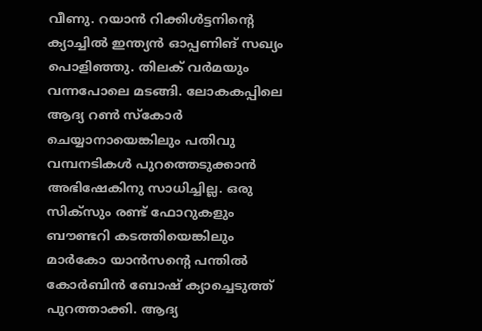വീണു. റയാൻ റിക്കിള്‍ട്ടനിന്റെ ക്യാച്ചിൽ ഇന്ത്യൻ ഓപ്പണിങ് സഖ്യം പൊളിഞ്ഞു. തിലക് വർമയും വന്നപോലെ മടങ്ങി. ലോകകപ്പിലെ ആദ്യ റണ്‍ സ്കോർ ചെയ്യാനായെങ്കിലും പതിവു വമ്പനടികൾ പുറത്തെടുക്കാൻ അഭിഷേകിനു സാധിച്ചില്ല. ഒരു സിക്സും രണ്ട് ഫോറുകളും ബൗണ്ടറി കടത്തിയെങ്കിലും മാർകോ യാൻസന്റെ പന്തിൽ കോർബിൻ ബോഷ് ക്യാച്ചെടുത്ത് പുറത്താക്കി. ആദ്യ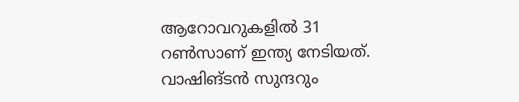ആറോവറുകളിൽ 31 റൺസാണ് ഇന്ത്യ നേടിയത്. വാഷിങ്ടൻ സുന്ദറും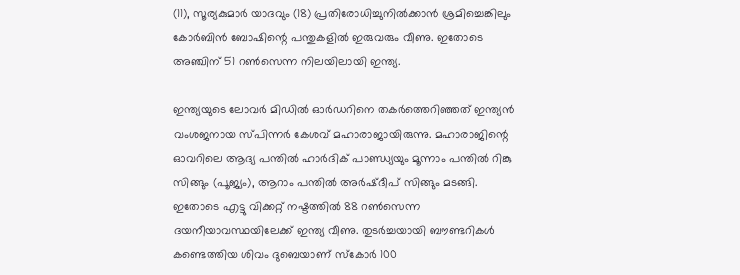(11), സൂര്യകുമാർ യാദവും (18) പ്രതിരോധിച്ചുനിൽക്കാന്‍ ശ്രമിച്ചെങ്കിലും കോർബിൻ ബോഷിന്റെ പന്തുകളിൽ ഇരുവരും വീണു. ഇതോടെ അഞ്ചിന് 51 റൺസെന്ന നിലയിലായി ഇന്ത്യ.

ഇന്ത്യയുടെ ലോവർ മിഡിൽ ഓർഡറിനെ തകർത്തെറിഞ്ഞത് ഇന്ത്യൻ വംശജനായ സ്പിന്നർ കേശവ് മഹാരാജായിരുന്നു. മഹാരാജിന്റെ ഓവറിലെ ആദ്യ പന്തിൽ ഹാർദിക് പാണ്ഡ്യയും മൂന്നാം പന്തിൽ റിങ്കു സിങ്ങും (പൂജ്യം), ആറാം പന്തിൽ അർഷ്ദീപ് സിങ്ങും മടങ്ങി. ഇതോടെ എട്ടു വിക്കറ്റ് നഷ്ടത്തിൽ 88 റൺസെന്ന ദയനീയാവസ്ഥയിലേക്ക് ഇന്ത്യ വീണു. തുടർച്ചയായി ബൗണ്ടറികൾ കണ്ടെത്തിയ ശിവം ദുബെയാണ് സ്കോര്‍ 100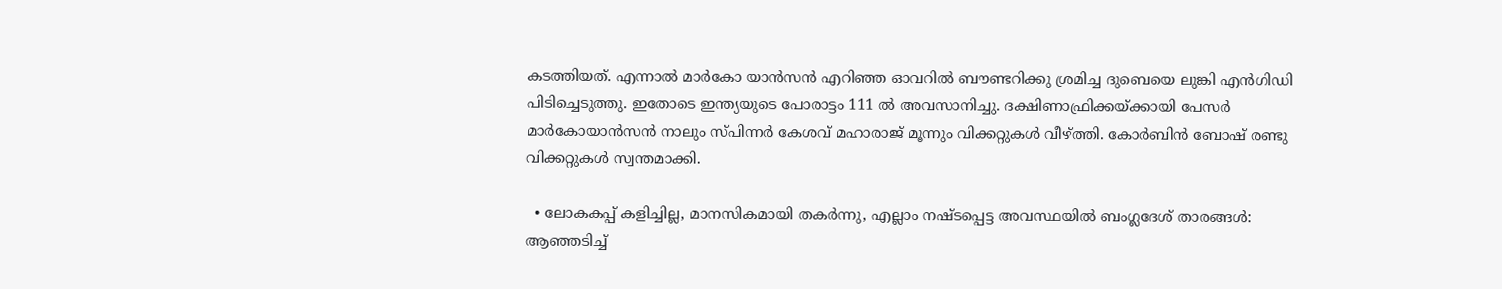കടത്തിയത്. എന്നാൽ മാർകോ യാൻസൻ എറിഞ്ഞ ഓവറിൽ ബൗണ്ടറിക്കു ശ്രമിച്ച ദുബെയെ ലുങ്കി എൻഗിഡി പിടിച്ചെടുത്തു. ഇതോടെ ഇന്ത്യയുടെ പോരാട്ടം 111 ൽ അവസാനിച്ചു. ദക്ഷിണാഫ്രിക്കയ്ക്കായി പേസർ മാർകോയാൻസൻ നാലും സ്പിന്നർ കേശവ് മഹാരാജ് മൂന്നും വിക്കറ്റുകൾ വീഴ്ത്തി. കോർബിൻ ബോഷ് രണ്ടു വിക്കറ്റുകൾ സ്വന്തമാക്കി.

  • ലോകകപ്പ് കളിച്ചില്ല, മാനസികമായി തകർന്നു, എല്ലാം നഷ്ടപ്പെട്ട അവസ്ഥയിൽ ബംഗ്ലദേശ് താരങ്ങൾ: ആഞ്ഞടിച്ച്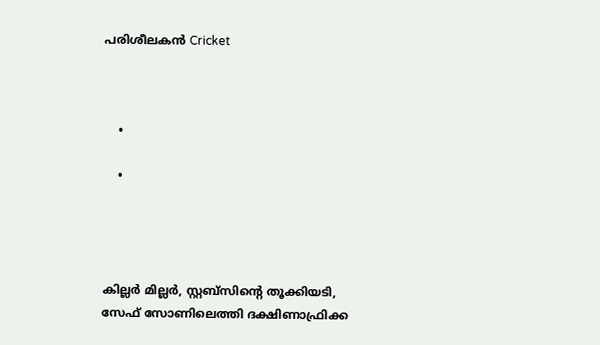പരിശീലകൻ Cricket



    •

    •




കില്ലർ മില്ലർ, സ്റ്റബ്സിന്റെ തൂക്കിയടി, സേഫ് സോണിലെത്തി ദക്ഷിണാഫ്രിക്ക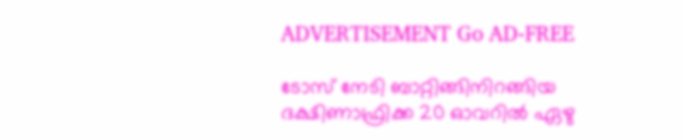ADVERTISEMENT Go AD-FREE

ടോസ് നേടി ബാറ്റിങ്ങിനിറങ്ങിയ ദക്ഷിണാഫ്രിക്ക 20 ഓവറിൽ ഏഴു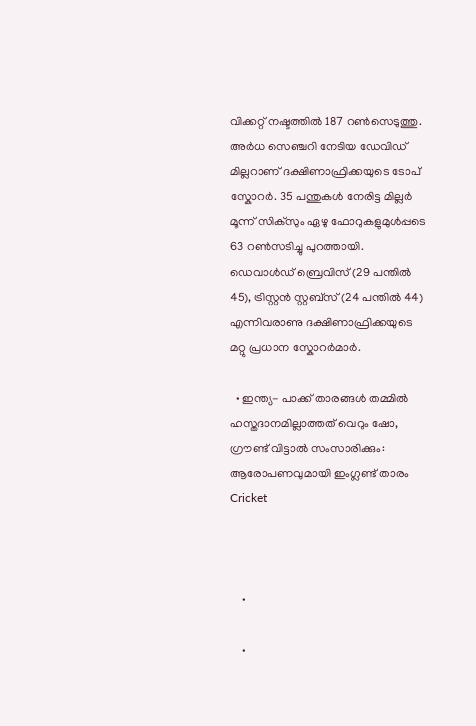വിക്കറ്റ് നഷ്ടത്തിൽ 187 റൺസെടുത്തു. അര്‍ധ സെഞ്ചറി നേടിയ ഡേവിഡ് മില്ലറാണ് ദക്ഷിണാഫ്രിക്കയുടെ ടോപ് സ്കോറർ. 35 പന്തുകൾ നേരിട്ട മില്ലർ‌ മൂന്ന് സിക്സും ഏഴു ഫോറുകളുമുൾപ്പടെ 63 റൺസടിച്ചു പുറത്തായി. ഡെവാൾഡ് ബ്രെവിസ് (29 പന്തിൽ 45), ട്രിസ്റ്റൻ സ്റ്റബ്സ് (24 പന്തിൽ 44) എന്നിവരാണു ദക്ഷിണാഫ്രിക്കയുടെ മറ്റു പ്രധാന സ്കോറർമാർ.

  • ഇന്ത്യ- പാക്ക് താരങ്ങൾ തമ്മിൽ ഹസ്തദാനമില്ലാത്തത് വെറും ഷോ, ഗ്രൗണ്ട് വിട്ടാൽ സംസാരിക്കും: ആരോപണവുമായി ഇംഗ്ലണ്ട് താരം Cricket



    •

    •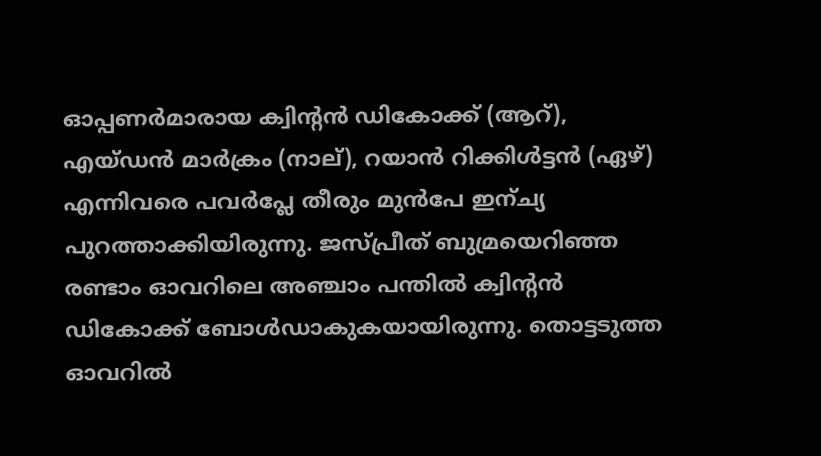ഓപ്പണർമാരായ ക്വിന്റൻ ഡികോക്ക് (ആറ്), എയ്ഡൻ മാർക്രം (നാല്), റയാൻ റിക്കിൾട്ടൻ (ഏഴ്) എന്നിവരെ പവര്‍പ്ലേ തീരും മുൻപേ ഇന്ച്യ പുറത്താക്കിയിരുന്നു. ജസ്പ്രീത് ബുമ്രയെറിഞ്ഞ രണ്ടാം ഓവറിലെ അഞ്ചാം പന്തിൽ ക്വിന്റൻ ഡികോക്ക് ബോൾഡാകുകയായിരുന്നു. തൊട്ടടുത്ത ഓവറിൽ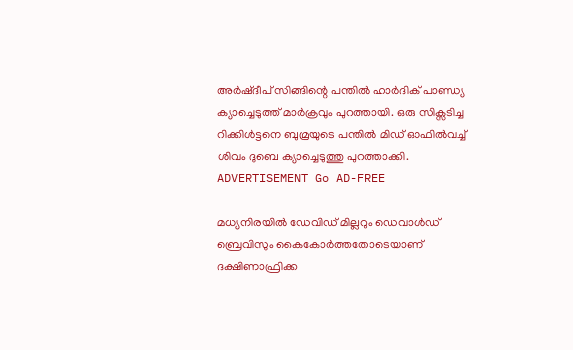അർഷ്ദീപ് സിങ്ങിന്റെ പന്തിൽ ഹാർദിക് പാണ്ഡ്യ ക്യാച്ചെടുത്ത് മാർക്രവും പുറത്തായി. ഒരു സിക്സടിച്ച റിക്കിൾട്ടനെ ബുമ്രയുടെ പന്തിൽ മിഡ് ഓഫിൽവച്ച് ശിവം ദുബെ ക്യാച്ചെടുത്തു പുറത്താക്കി. ADVERTISEMENT Go AD-FREE

മധ്യനിരയിൽ ഡേവിഡ് മില്ലറും ഡെവാള്‍ഡ് ബ്രെവിസും കൈകോർത്തതോടെയാണ് ദക്ഷിണാഫ്രിക്ക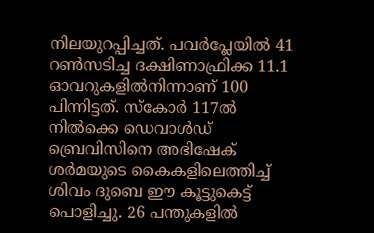നിലയുറപ്പിച്ചത്. പവർപ്ലേയില്‍ 41 റൺസടിച്ച ദക്ഷിണാഫ്രിക്ക 11.1 ഓവറുകളിൽനിന്നാണ് 100 പിന്നിട്ടത്. സ്കോർ 117ൽ നിൽക്കെ ഡെവാൾഡ് ബ്രെവിസിനെ അഭിഷേക് ശർ‌മയുടെ കൈകളിലെത്തിച്ച് ശിവം ദുബെ ഈ കൂട്ടുകെട്ട് പൊളിച്ചു. 26 പന്തുകളിൽ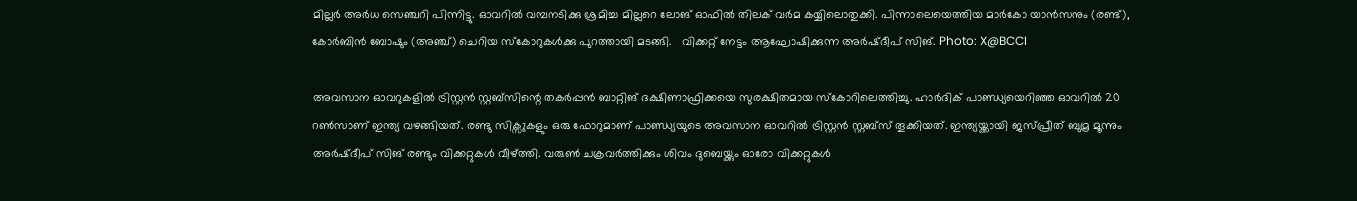മില്ലർ അർധ സെഞ്ചറി പിന്നിട്ടു. ഓവറിൽ വമ്പനടിക്കു ശ്രമിച്ച മില്ലറെ ലോങ് ഓഫിൽ തിലക് വര്‍മ കയ്യിലൊതുക്കി. പിന്നാലെയെത്തിയ മാർകോ യാൻസനും (രണ്ട്), കോർബിൻ ബോഷും (അഞ്ച്) ചെറിയ സ്കോറുകൾക്കു പുറത്തായി മടങ്ങി.   വിക്കറ്റ് നേട്ടം ആഘോഷിക്കുന്ന അർഷ്ദീപ് സിങ്. Photo: X@BCCI

അവസാന ഓവറുകളിൽ ട്രിസ്റ്റൻ സ്റ്റബ്സിന്റെ തകർപ്പൻ ബാറ്റിങ് ദക്ഷിണാഫ്രിക്കയെ സുരക്ഷിതമായ സ്കോറിലെത്തിച്ചു. ഹാർദിക് പാണ്ഡ്യയെറിഞ്ഞ ഓവറിൽ 20 റൺസാണ് ഇന്ത്യ വഴങ്ങിയത്. രണ്ടു സിക്സുകളും ഒരു ഫോറുമാണ് പാണ്ഡ്യയുടെ അവസാന ഓവറിൽ ട്രിസ്റ്റൻ സ്റ്റബ്സ് തൂക്കിയത്. ഇന്ത്യയ്ക്കായി ജസ്പ്രീത് ബുമ്ര മൂന്നും അർഷ്ദീപ് സിങ് രണ്ടും വിക്കറ്റുകൾ വീഴ്ത്തി. വരുൺ ചക്രവർത്തിക്കും ശിവം ദുബെയ്ക്കും ഓരോ വിക്കറ്റുകൾ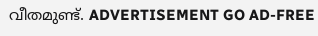വീതമുണ്ട്. ADVERTISEMENT GO AD-FREE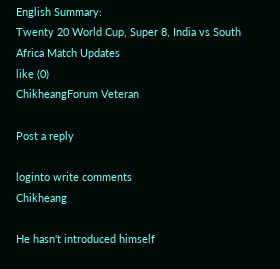English Summary:
Twenty 20 World Cup, Super 8, India vs South Africa Match Updates
like (0)
ChikheangForum Veteran

Post a reply

loginto write comments
Chikheang

He hasn't introduced himself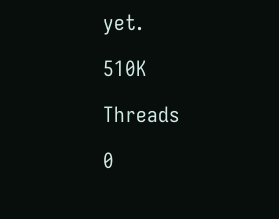yet.

510K

Threads

0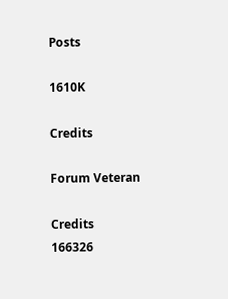Posts

1610K

Credits

Forum Veteran

Credits
166326